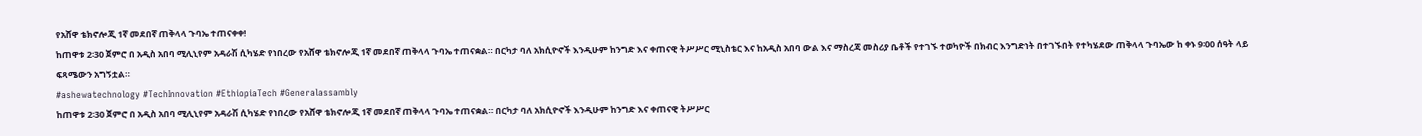የአሸዋ ቴክኖሎጂ 1ኛ መደበኛ ጠቅላላ ጉባኤ ተጠናቀቀ!
ከጠዋቱ 2፡30 ጀምሮ በ አዲስ አበባ ሚሊኒየም አዳራሽ ሲካሄድ የነበረው የአሸዋ ቴክኖሎጂ 1ኛ መደበኛ ጠቅላላ ጉባኤ ተጠናቋል። በርካታ ባለ አክሲዮኖች እንዲሁም ከንግድ እና ቀጠናዊ ትሥሥር ሚኒስቴር እና ከአዲስ አበባ ውል እና ማስረጃ መስሪያ ቤቶች የተገኙ ተወካዮች በክብር እንግድነት በተገኙበት የተካሄደው ጠቅላላ ጉባኤው ከ ቀኑ 9፡00 ሰዓት ላይ ፍጻሜውን አግኝቷል።
#ashewatechnology #TechInnovation #EthiopiaTech #Generalassambly
ከጠዋቱ 2፡30 ጀምሮ በ አዲስ አበባ ሚሊኒየም አዳራሽ ሲካሄድ የነበረው የአሸዋ ቴክኖሎጂ 1ኛ መደበኛ ጠቅላላ ጉባኤ ተጠናቋል። በርካታ ባለ አክሲዮኖች እንዲሁም ከንግድ እና ቀጠናዊ ትሥሥር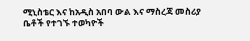ሚኒስቴር እና ከአዲስ አበባ ውል እና ማስረጃ መስሪያ ቤቶች የተገኙ ተወካዮች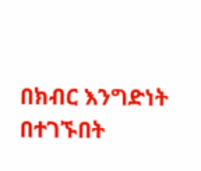በክብር እንግድነት በተገኙበት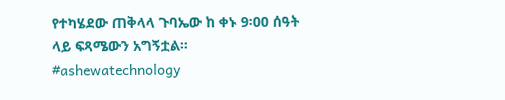የተካሄደው ጠቅላላ ጉባኤው ከ ቀኑ 9፡00 ሰዓት ላይ ፍጻሜውን አግኝቷል።
#ashewatechnology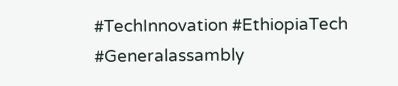#TechInnovation #EthiopiaTech #Generalassambly